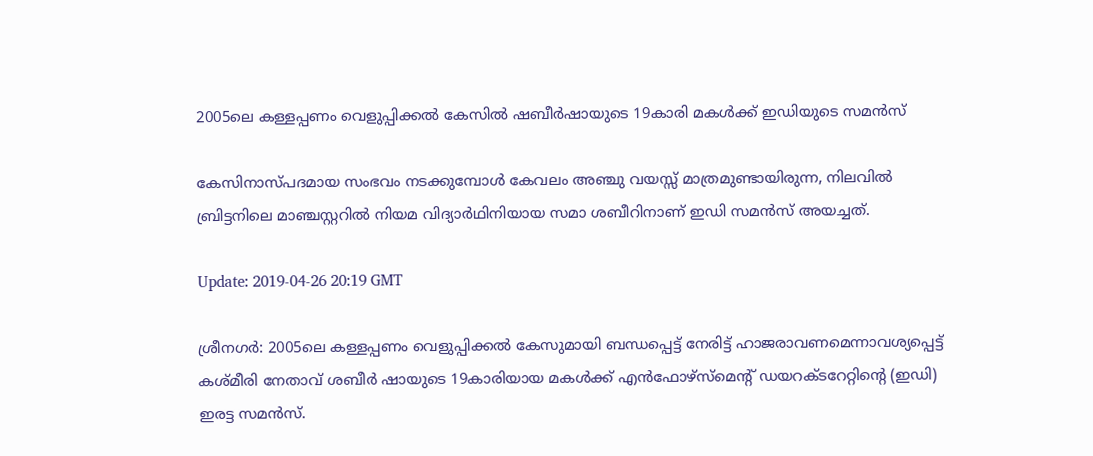2005ലെ കള്ളപ്പണം വെളുപ്പിക്കല്‍ കേസില്‍ ഷബീര്‍ഷായുടെ 19കാരി മകള്‍ക്ക് ഇഡിയുടെ സമന്‍സ്

കേസിനാസ്പദമായ സംഭവം നടക്കുമ്പോള്‍ കേവലം അഞ്ചു വയസ്സ് മാത്രമുണ്ടായിരുന്ന, നിലവില്‍ ബ്രിട്ടനിലെ മാഞ്ചസ്റ്ററില്‍ നിയമ വിദ്യാര്‍ഥിനിയായ സമാ ശബീറിനാണ് ഇഡി സമന്‍സ് അയച്ചത്.

Update: 2019-04-26 20:19 GMT

ശ്രീനഗര്‍: 2005ലെ കള്ളപ്പണം വെളുപ്പിക്കല്‍ കേസുമായി ബന്ധപ്പെട്ട് നേരിട്ട് ഹാജരാവണമെന്നാവശ്യപ്പെട്ട് കശ്മീരി നേതാവ് ശബീര്‍ ഷായുടെ 19കാരിയായ മകള്‍ക്ക് എന്‍ഫോഴ്‌സ്‌മെന്റ് ഡയറക്ടറേറ്റിന്റെ (ഇഡി) ഇരട്ട സമന്‍സ്.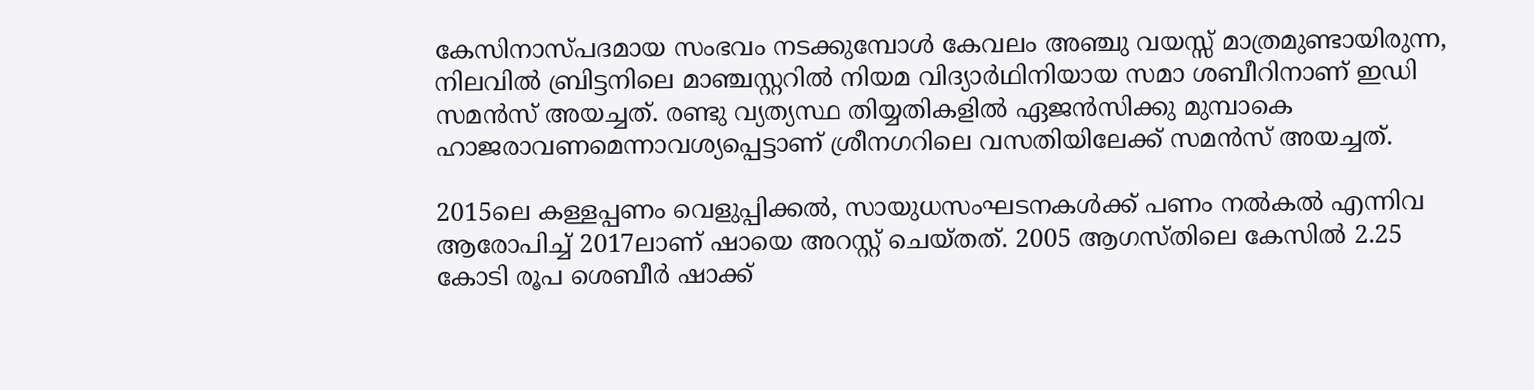കേസിനാസ്പദമായ സംഭവം നടക്കുമ്പോള്‍ കേവലം അഞ്ചു വയസ്സ് മാത്രമുണ്ടായിരുന്ന, നിലവില്‍ ബ്രിട്ടനിലെ മാഞ്ചസ്റ്ററില്‍ നിയമ വിദ്യാര്‍ഥിനിയായ സമാ ശബീറിനാണ് ഇഡി സമന്‍സ് അയച്ചത്. രണ്ടു വ്യത്യസ്ഥ തിയ്യതികളില്‍ ഏജന്‍സിക്കു മുമ്പാകെ ഹാജരാവണമെന്നാവശ്യപ്പെട്ടാണ് ശ്രീനഗറിലെ വസതിയിലേക്ക് സമന്‍സ് അയച്ചത്.

2015ലെ കള്ളപ്പണം വെളുപ്പിക്കല്‍, സായുധസംഘടനകള്‍ക്ക് പണം നല്‍കല്‍ എന്നിവ ആരോപിച്ച് 2017ലാണ് ഷായെ അറസ്റ്റ് ചെയ്തത്. 2005 ആഗസ്തിലെ കേസില്‍ 2.25 കോടി രൂപ ശെബീര്‍ ഷാക്ക്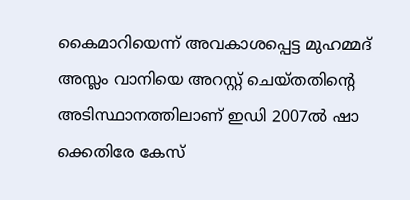കൈമാറിയെന്ന് അവകാശപ്പെട്ട മുഹമ്മദ് അസ്ലം വാനിയെ അറസ്റ്റ് ചെയ്തതിന്റെ അടിസ്ഥാനത്തിലാണ് ഇഡി 2007ല്‍ ഷാ ക്കെതിരേ കേസ്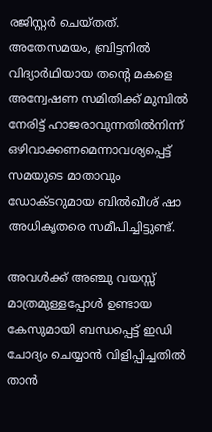രജിസ്റ്റര്‍ ചെയ്തത്. അതേസമയം, ബ്രിട്ടനില്‍ വിദ്യാര്‍ഥിയായ തന്റെ മകളെ അന്വേഷണ സമിതിക്ക് മുമ്പില്‍ നേരിട്ട് ഹാജരാവുന്നതില്‍നിന്ന് ഒഴിവാക്കണമെന്നാവശ്യപ്പെട്ട് സമയുടെ മാതാവും ഡോക്ടറുമായ ബില്‍ഖീശ് ഷാ അധികൃതരെ സമീപിച്ചിട്ടുണ്ട്.

അവള്‍ക്ക് അഞ്ചു വയസ്സ് മാത്രമുള്ളപ്പോള്‍ ഉണ്ടായ കേസുമായി ബന്ധപ്പെട്ട് ഇഡി ചോദ്യം ചെയ്യാന്‍ വിളിപ്പിച്ചതില്‍ താന്‍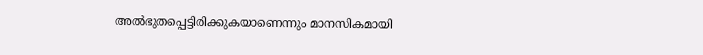അല്‍ഭുതപ്പെട്ടിരിക്കുകയാണെന്നും മാനസികമായി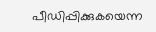പീഡിപ്പിക്കുകയെന്ന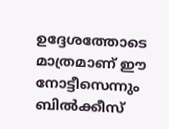ഉദ്ദേശത്തോടെ മാത്രമാണ് ഈ നോട്ടീസെന്നും ബില്‍ക്കീസ്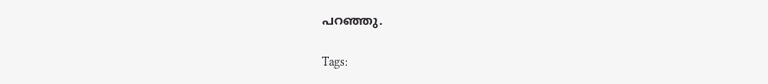പറഞ്ഞു.

Tags: